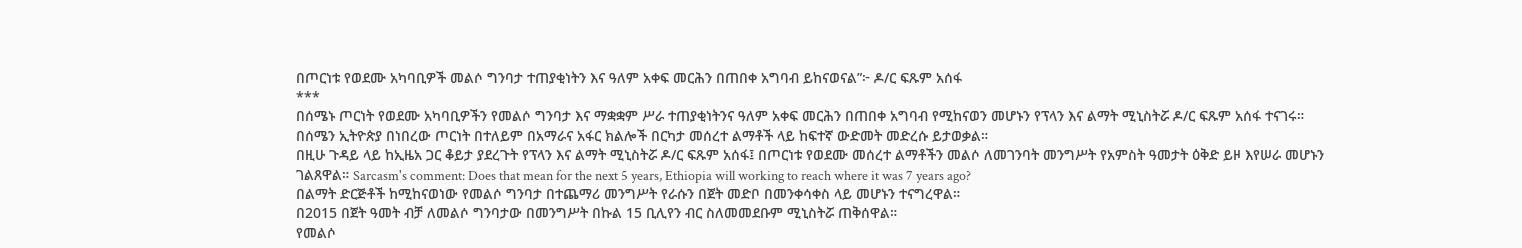በጦርነቱ የወደሙ አካባቢዎች መልሶ ግንባታ ተጠያቂነትን እና ዓለም አቀፍ መርሕን በጠበቀ አግባብ ይከናወናል”፦ ዶ/ር ፍጹም አሰፋ
***
በሰሜኑ ጦርነት የወደሙ አካባቢዎችን የመልሶ ግንባታ እና ማቋቋም ሥራ ተጠያቂነትንና ዓለም አቀፍ መርሕን በጠበቀ አግባብ የሚከናወን መሆኑን የፕላን እና ልማት ሚኒስትሯ ዶ/ር ፍጹም አሰፋ ተናገሩ።
በሰሜን ኢትዮጵያ በነበረው ጦርነት በተለይም በአማራና አፋር ክልሎች በርካታ መሰረተ ልማቶች ላይ ከፍተኛ ውድመት መድረሱ ይታወቃል።
በዚሁ ጉዳይ ላይ ከኢዜአ ጋር ቆይታ ያደረጉት የፕላን እና ልማት ሚኒስትሯ ዶ/ር ፍጹም አሰፋ፤ በጦርነቱ የወደሙ መሰረተ ልማቶችን መልሶ ለመገንባት መንግሥት የአምስት ዓመታት ዕቅድ ይዞ እየሠራ መሆኑን ገልጸዋል። Sarcasm's comment: Does that mean for the next 5 years, Ethiopia will working to reach where it was 7 years ago?
በልማት ድርጅቶች ከሚከናወነው የመልሶ ግንባታ በተጨማሪ መንግሥት የራሱን በጀት መድቦ በመንቀሳቀስ ላይ መሆኑን ተናግረዋል።
በ2015 በጀት ዓመት ብቻ ለመልሶ ግንባታው በመንግሥት በኩል 15 ቢሊየን ብር ስለመመደቡም ሚኒስትሯ ጠቅሰዋል።
የመልሶ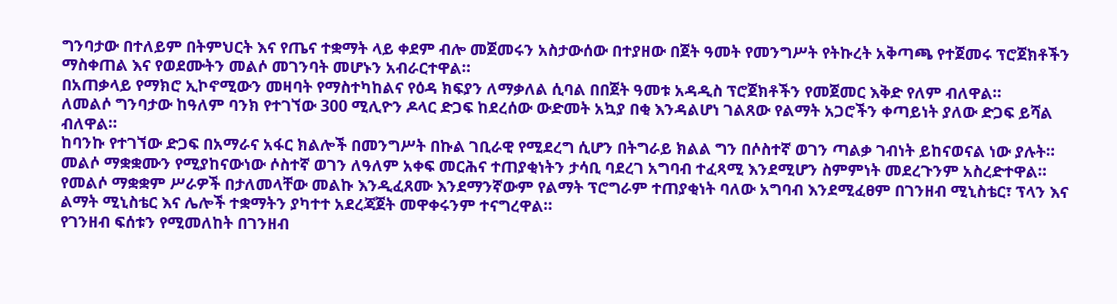ግንባታው በተለይም በትምህርት እና የጤና ተቋማት ላይ ቀደም ብሎ መጀመሩን አስታውሰው በተያዘው በጀት ዓመት የመንግሥት የትኩረት አቅጣጫ የተጀመሩ ፕሮጀክቶችን ማስቀጠል እና የወደሙትን መልሶ መገንባት መሆኑን አብራርተዋል።
በአጠቃላይ የማክሮ ኢኮኖሚውን መዛባት የማስተካከልና የዕዳ ክፍያን ለማቃለል ሲባል በበጀት ዓመቱ አዳዲስ ፕሮጀክቶችን የመጀመር እቅድ የለም ብለዋል።
ለመልሶ ግንባታው ከዓለም ባንክ የተገኘው 300 ሚሊዮን ዶላር ድጋፍ ከደረሰው ውድመት አኳያ በቂ እንዳልሆነ ገልጸው የልማት አጋሮችን ቀጣይነት ያለው ድጋፍ ይሻል ብለዋል።
ከባንኩ የተገኘው ድጋፍ በአማራና አፋር ክልሎች በመንግሥት በኩል ገቢራዊ የሚደረግ ሲሆን በትግራይ ክልል ግን በሶስተኛ ወገን ጣልቃ ገብነት ይከናወናል ነው ያሉት።
መልሶ ማቋቋሙን የሚያከናውነው ሶስተኛ ወገን ለዓለም አቀፍ መርሕና ተጠያቂነትን ታሳቢ ባደረገ አግባብ ተፈጻሚ እንደሚሆን ስምምነት መደረጉንም አስረድተዋል።
የመልሶ ማቋቋም ሥራዎች በታለመላቸው መልኩ እንዲፈጸሙ እንደማንኛውም የልማት ፕሮግራም ተጠያቂነት ባለው አግባብ እንደሚፈፀም በገንዘብ ሚኒስቴር፣ ፕላን እና ልማት ሚኒስቴር እና ሌሎች ተቋማትን ያካተተ አደረጃጀት መዋቀሩንም ተናግረዋል።
የገንዘብ ፍሰቱን የሚመለከት በገንዘብ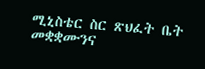ሚኒስቴር ስር ጽህፈት ቤት መቋቋሙንና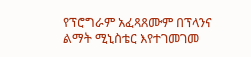የፕሮግራም አፈጻጸሙም በፕላንና ልማት ሚኒስቴር እየተገመገመ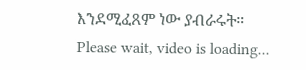እንደሚፈጸም ነው ያብራሩት።
Please wait, video is loading...